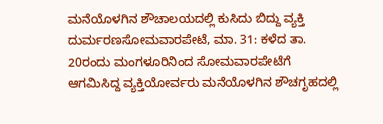ಮನೆಯೊಳಗಿನ ಶೌಚಾಲಯದಲ್ಲಿ ಕುಸಿದು ಬಿದ್ದು ವ್ಯಕ್ತಿ ದುರ್ಮರಣಸೋಮವಾರಪೇಟೆ, ಮಾ. 31: ಕಳೆದ ತಾ. 20ರಂದು ಮಂಗಳೂರಿನಿಂದ ಸೋಮವಾರಪೇಟೆಗೆ ಆಗಮಿಸಿದ್ದ ವ್ಯಕ್ತಿಯೋರ್ವರು ಮನೆಯೊಳಗಿನ ಶೌಚಗೃಹದಲ್ಲಿ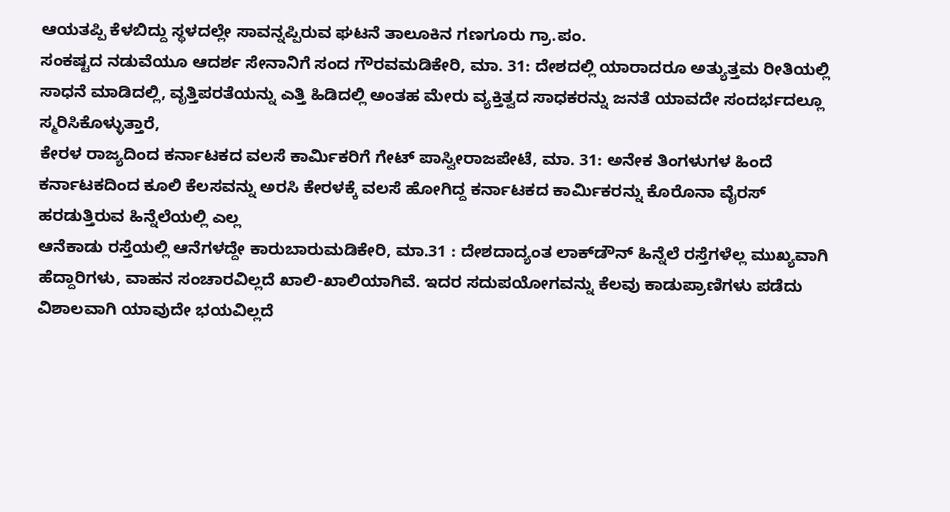ಆಯತಪ್ಪಿ ಕೆಳಬಿದ್ದು ಸ್ಥಳದಲ್ಲೇ ಸಾವನ್ನಪ್ಪಿರುವ ಘಟನೆ ತಾಲೂಕಿನ ಗಣಗೂರು ಗ್ರಾ.ಪಂ.
ಸಂಕಷ್ಟದ ನಡುವೆಯೂ ಆದರ್ಶ ಸೇನಾನಿಗೆ ಸಂದ ಗೌರವಮಡಿಕೇರಿ, ಮಾ. 31: ದೇಶದಲ್ಲಿ ಯಾರಾದರೂ ಅತ್ಯುತ್ತಮ ರೀತಿಯಲ್ಲಿ ಸಾಧನೆ ಮಾಡಿದಲ್ಲಿ, ವೃತ್ತಿಪರತೆಯನ್ನು ಎತ್ತಿ ಹಿಡಿದಲ್ಲಿ ಅಂತಹ ಮೇರು ವ್ಯಕ್ತಿತ್ವದ ಸಾಧಕರನ್ನು ಜನತೆ ಯಾವದೇ ಸಂದರ್ಭದಲ್ಲೂ ಸ್ಮರಿಸಿಕೊಳ್ಳುತ್ತಾರೆ,
ಕೇರಳ ರಾಜ್ಯದಿಂದ ಕರ್ನಾಟಕದ ವಲಸೆ ಕಾರ್ಮಿಕರಿಗೆ ಗೇಟ್ ಪಾಸ್ವೀರಾಜಪೇಟೆ, ಮಾ. 31: ಅನೇಕ ತಿಂಗಳುಗಳ ಹಿಂದೆ ಕರ್ನಾಟಕದಿಂದ ಕೂಲಿ ಕೆಲಸವನ್ನು ಅರಸಿ ಕೇರಳಕ್ಕೆ ವಲಸೆ ಹೋಗಿದ್ದ ಕರ್ನಾಟಕದ ಕಾರ್ಮಿಕರನ್ನು ಕೊರೊನಾ ವೈರಸ್ ಹರಡುತ್ತಿರುವ ಹಿನ್ನೆಲೆಯಲ್ಲಿ ಎಲ್ಲ
ಆನೆಕಾಡು ರಸ್ತೆಯಲ್ಲಿ ಆನೆಗಳದ್ದೇ ಕಾರುಬಾರುಮಡಿಕೇರಿ, ಮಾ.31 : ದೇಶದಾದ್ಯಂತ ಲಾಕ್‍ಡೌನ್ ಹಿನ್ನೆಲೆ ರಸ್ತೆಗಳೆಲ್ಲ ಮುಖ್ಯವಾಗಿ ಹೆದ್ದಾರಿಗಳು, ವಾಹನ ಸಂಚಾರವಿಲ್ಲದೆ ಖಾಲಿ-ಖಾಲಿಯಾಗಿವೆ. ಇದರ ಸದುಪಯೋಗವನ್ನು ಕೆಲವು ಕಾಡುಪ್ರಾಣಿಗಳು ಪಡೆದು ವಿಶಾಲವಾಗಿ ಯಾವುದೇ ಭಯವಿಲ್ಲದೆ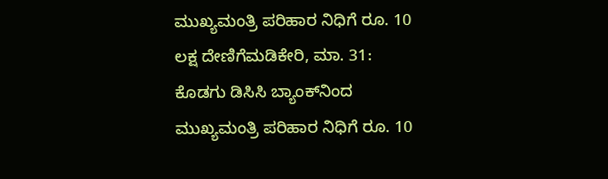ಮುಖ್ಯಮಂತ್ರಿ ಪರಿಹಾರ ನಿಧಿಗೆ ರೂ. 10 ಲಕ್ಷ ದೇಣಿಗೆಮಡಿಕೇರಿ, ಮಾ. 31: ಕೊಡಗು ಡಿಸಿಸಿ ಬ್ಯಾಂಕ್‍ನಿಂದ ಮುಖ್ಯಮಂತ್ರಿ ಪರಿಹಾರ ನಿಧಿಗೆ ರೂ. 10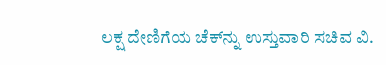ಲಕ್ಷ ದೇಣಿಗೆಯ ಚೆಕ್‍ನ್ನು ಉಸ್ತುವಾರಿ ಸಚಿವ ವಿ.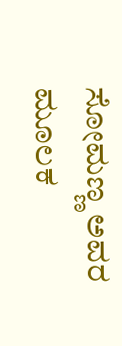ಸೋಮಣ್ಣ ಅವರ ಮೂಲಕ